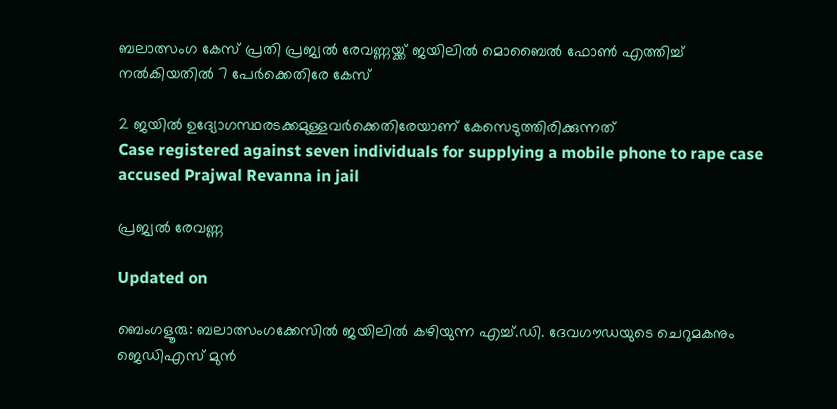ബലാത്സംഗ കേസ് പ്രതി പ്രജ്വൽ രേവണ്ണയ്ക്ക് ജയിലിൽ മൊബൈൽ ഫോൺ എത്തിച്ച് നൽകിയതിൽ 7 പേർക്കെതിരേ കേസ്

2 ജയിൽ ഉദ‍്യോഗസ്ഥരടക്കമുള്ളവർക്കെതിരേയാണ് കേസെടുത്തിരിക്കുന്നത്
Case registered against seven individuals for supplying a mobile phone to rape case accused Prajwal Revanna in jail

പ്രജ്വൽ രേവണ്ണ

Updated on

ബെംഗളൂരു: ബലാത്സംഗക്കേസിൽ ജ‍യിലിൽ‌ കഴിയുന്ന എച്ച്.ഡി. ദേവഗൗഡയുടെ ചെറുമകനും ജെഡിഎസ് മുൻ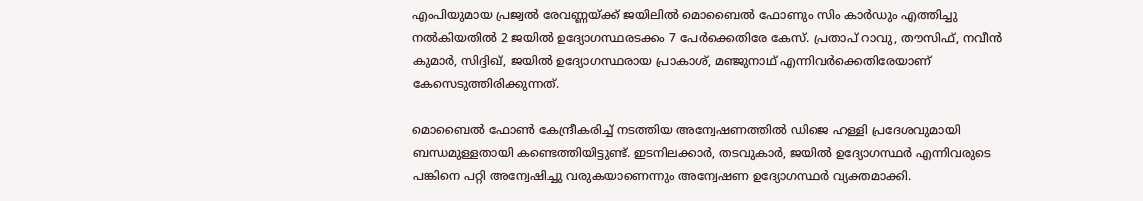എംപിയുമായ പ്രജ്വൽ രേവണ്ണയ്ക്ക് ജയിലിൽ മൊബൈൽ ഫോണും സിം കാർഡും എത്തിച്ചു നൽകിയതിൽ 2 ജയിൽ ഉദ‍്യോഗസ്ഥരടക്കം 7 പേർക്കെതിരേ കേസ്. പ്രതാപ് റാവു, തൗസിഫ്, നവീൻ കുമാർ, സിദ്ദിഖ്, ജയിൽ ഉദ‍്യോഗസ്ഥരായ പ്രാകാശ്, മഞ്ജുനാഥ് എന്നിവർക്കെതിരേയാണ് കേസെടുത്തിരിക്കുന്നത്.

മൊബൈൽ ഫോൺ കേന്ദ്രീകരിച്ച് നടത്തിയ അന്വേഷണത്തിൽ ഡിജെ ഹള്ളി പ്രദേശവുമായി ബന്ധമുള്ളതായി കണ്ടെത്തിയിട്ടുണ്ട്. ഇടനിലക്കാർ, തടവുകാർ, ജയിൽ ഉദ‍്യോഗസ്ഥർ എന്നിവരുടെ പങ്കിനെ പറ്റി അന്വേഷിച്ചു വരുകയാണെന്നും അന്വേഷണ ഉദ‍്യോഗസ്ഥർ വ‍്യക്തമാക്കി.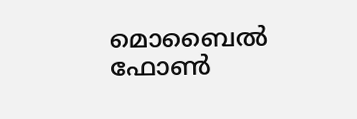മൊബൈൽ ഫോൺ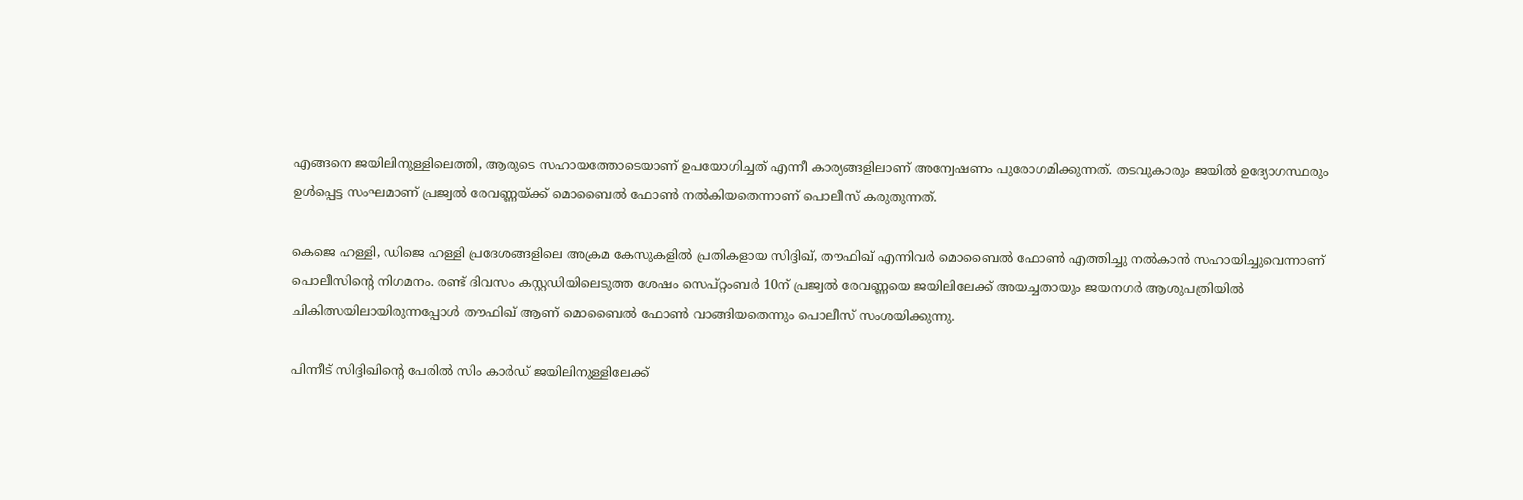എങ്ങനെ ജയിലിനുള്ളിലെത്തി, ആരുടെ സഹായത്തോടെയാണ് ഉപയോഗിച്ചത് എന്നീ കാര‍്യങ്ങളിലാണ് അന്വേഷണം പുരോഗമിക്കുന്നത്. തടവുകാരും ജയിൽ ഉദ‍്യോഗസ്ഥരും ഉൾപ്പെട്ട സംഘമാണ് പ്രജ്വൽ രേവണ്ണയ്ക്ക് മൊബൈൽ ഫോൺ നൽകിയതെന്നാണ് പൊലീസ് കരുതുന്നത്.

കെജെ ഹള്ളി, ഡിജെ ഹള്ളി പ്രദേശങ്ങളിലെ അക്രമ കേസുകളിൽ പ്രതികളായ സിദ്ദിഖ്, തൗഫിഖ് എന്നിവർ മൊബൈൽ ഫോൺ എത്തിച്ചു നൽകാൻ സഹായിച്ചുവെന്നാണ് പൊലീസിന്‍റെ നിഗമനം. രണ്ട് ദിവസം കസ്റ്റഡിയിലെടുത്ത ശേഷം സെപ്റ്റംബർ 10ന് പ്രജ്വൽ രേവണ്ണയെ ജയിലിലേക്ക് അയച്ചതായും ജയനഗർ ആശുപത്രിയിൽ ചികിത്സയിലായിരുന്നപ്പോൾ തൗഫിഖ് ആണ് മൊബൈൽ ഫോൺ വാങ്ങിയതെന്നും പൊലീസ് സംശയിക്കുന്നു.

പിന്നീട് സിദ്ദിഖിന്‍റെ പേരിൽ സിം കാർഡ് ജയിലിനുള്ളിലേക്ക്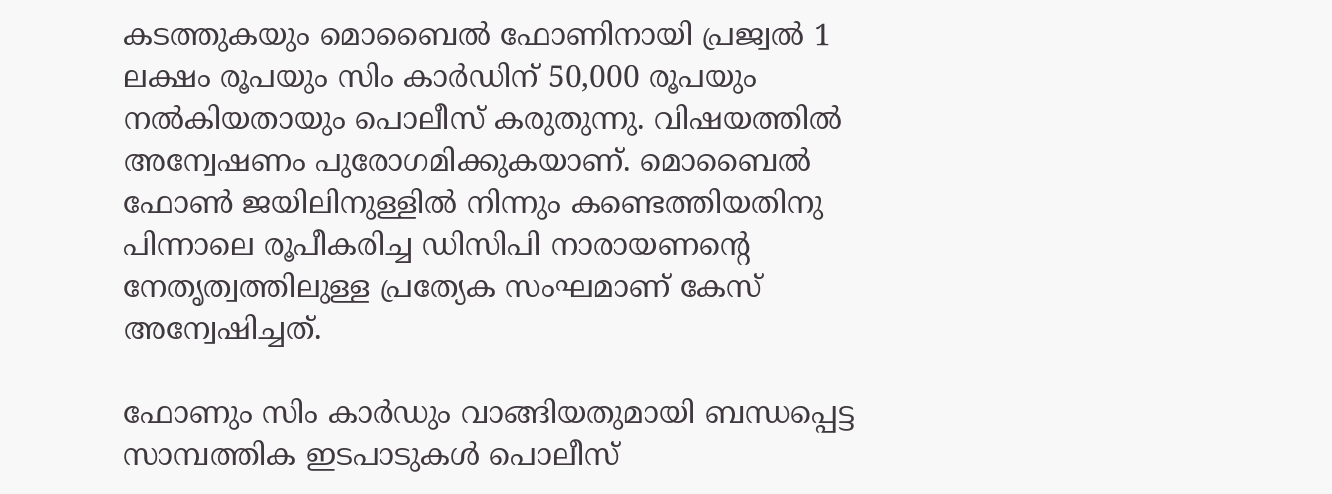കടത്തുകയും മൊബൈൽ ഫോണിനായി പ്രജ്വൽ 1 ലക്ഷം രൂപയും സിം കാർഡിന് 50,000 രൂപയും നൽകിയതായും പൊലീസ് കരുതുന്നു. വിഷയത്തിൽ അന്വേഷണം പുരോഗമിക്കുകയാണ്. മൊബൈൽ ഫോൺ ജയിലിനുള്ളിൽ നിന്നും കണ്ടെത്തിയതിനു പിന്നാലെ രൂപീകരിച്ച ഡിസിപി നാരായണന്‍റെ നേതൃത്വത്തിലുള്ള പ്രത‍്യേക സംഘമാണ് കേസ് അന്വേഷിച്ചത്.

ഫോണും സിം കാർഡും വാങ്ങിയതുമായി ബന്ധപ്പെട്ട സാമ്പത്തിക ഇടപാടുകൾ പൊലീസ്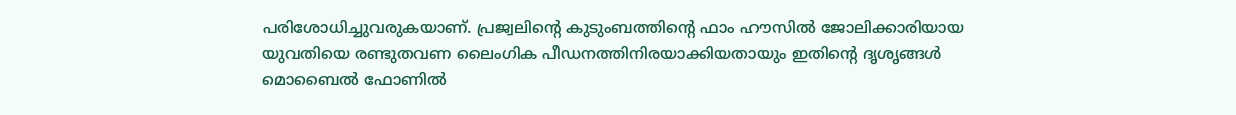പരിശോധിച്ചുവരുകയാണ്. പ്രജ്വലിന്‍റെ കുടുംബത്തിന്‍റെ ഫാം ഹൗസിൽ ജോലിക്കാരിയായ യുവതിയെ രണ്ടുതവണ ലൈംഗിക പീഡനത്തിനിരയാക്കിയതായും ഇതിന്‍റെ ദൃശൃങ്ങൾ മൊബൈൽ ഫോണിൽ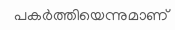പകർത്തിയെന്നുമാണ്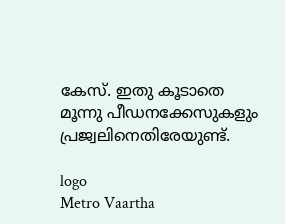കേസ്. ഇതു കൂടാതെ മൂന്നു പീഡനക്കേസുകളും പ്രജ്വലിനെതിരേയുണ്ട്.

logo
Metro Vaartha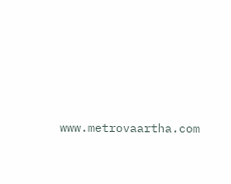www.metrovaartha.com